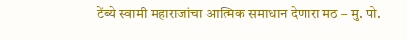टेंब्ये स्वामी महाराजांचा आत्मिक समाधान देणारा मठ – मु. पो.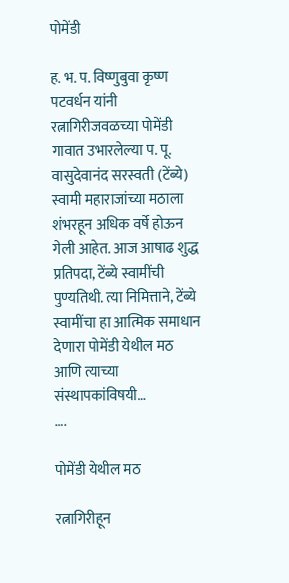पोमेंडी

ह. भ. प. विष्णुबुवा कृष्ण पटवर्धन यांनी रत्नागिरीजवळच्या पोमेंडी गावात उभारलेल्या प. पू. वासुदेवानंद सरस्वती (टेंब्ये) स्वामी महाराजांच्या मठाला शंभरहून अधिक वर्षे होऊन गेली आहेत. आज आषाढ शुद्ध प्रतिपदा, टेंब्ये स्वामींची पुण्यतिथी. त्या निमित्ताने, टेंब्ये स्वामींचा हा आत्मिक समाधान देणारा पोमेंडी येथील मठ आणि त्याच्या संस्थापकांविषयी…
….

पोमेंडी येथील मठ

रत्नागिरीहून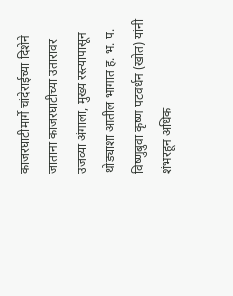काजरघाटीमार्गे चांदेराईच्या दिशेने जाताना काजरघाटीच्या उतारावर उजव्या अंगाला, मुख्य रस्त्यापासून थोड्याशा आतील भागात ह. भ. प. विष्णुबुवा कृष्ण पटवर्धन (खोत) यांनी शंभरहून अधिक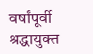वर्षांपूर्वी श्रद्धायुक्त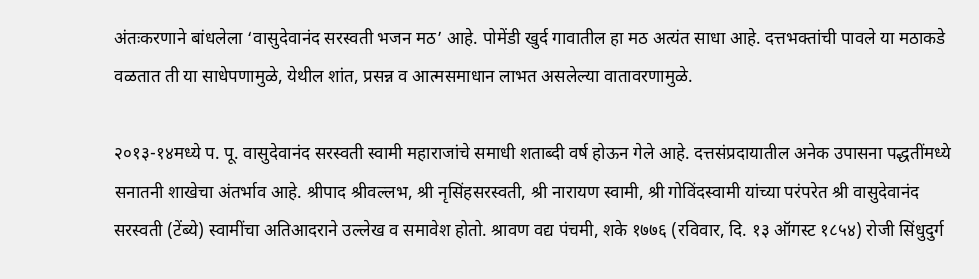अंतःकरणाने बांधलेला ‘वासुदेवानंद सरस्वती भजन मठ’ आहे. पोमेंडी खुर्द गावातील हा मठ अत्यंत साधा आहे. दत्तभक्तांची पावले या मठाकडे वळतात ती या साधेपणामुळे, येथील शांत, प्रसन्न व आत्मसमाधान लाभत असलेल्या वातावरणामुळे.

२०१३-१४मध्ये प. पू. वासुदेवानंद सरस्वती स्वामी महाराजांचे समाधी शताब्दी वर्ष होऊन गेले आहे. दत्तसंप्रदायातील अनेक उपासना पद्धतींमध्ये सनातनी शाखेचा अंतर्भाव आहे. श्रीपाद श्रीवल्लभ, श्री नृसिंहसरस्वती, श्री नारायण स्वामी, श्री गोविंदस्वामी यांच्या परंपरेत श्री वासुदेवानंद सरस्वती (टेंब्ये) स्वामींचा अतिआदराने उल्लेख व समावेश होतो. श्रावण वद्य पंचमी, शके १७७६ (रविवार, दि. १३ ऑगस्ट १८५४) रोजी सिंधुदुर्ग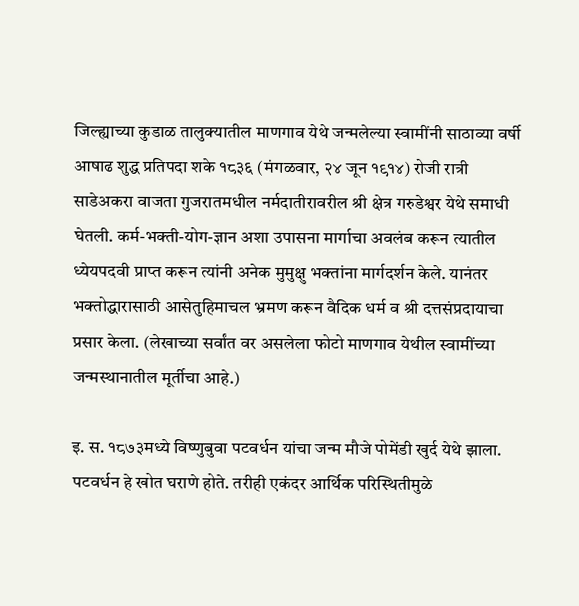जिल्ह्याच्या कुडाळ तालुक्यातील माणगाव येथे जन्मलेल्या स्वामींनी साठाव्या वर्षी आषाढ शुद्ध प्रतिपदा शके १८३६ (मंगळवार, २४ जून १९१४) रोजी रात्री साडेअकरा वाजता गुजरातमधील नर्मदातीरावरील श्री क्षेत्र गरुडेश्वर येथे समाधी घेतली. कर्म-भक्ती-योग-ज्ञान अशा उपासना मार्गाचा अवलंब करून त्यातील ध्येयपदवी प्राप्त करून त्यांनी अनेक मुमुक्षु भक्तांना मार्गदर्शन केले. यानंतर भक्तोद्धारासाठी आसेतुहिमाचल भ्रमण करून वैदिक धर्म व श्री दत्तसंप्रदायाचा प्रसार केला. (लेखाच्या सर्वांत वर असलेला फोटो माणगाव येथील स्वामींच्या जन्मस्थानातील मूर्तीचा आहे.)

इ. स. १८७३मध्ये विष्णुबुवा पटवर्धन यांचा जन्म मौजे पोमेंडी खुर्द येथे झाला. पटवर्धन हे खोत घराणे होते. तरीही एकंदर आर्थिक परिस्थितीमुळे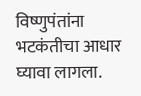विष्णुपंतांना भटकंतीचा आधार घ्यावा लागला.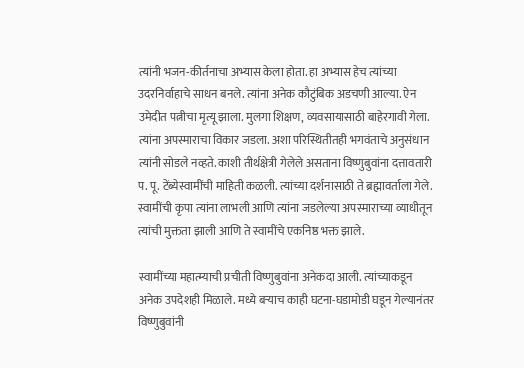त्यांनी भजन-कीर्तनाचा अभ्यास केला होता. हा अभ्यास हेच त्यांच्या उदरनिर्वाहाचे साधन बनले. त्यांना अनेक कौटुंबिक अडचणी आल्या. ऐन उमेदीत पत्नीचा मृत्यू झाला. मुलगा शिक्षण, व्यवसायासाठी बाहेरगावी गेला. त्यांना अपस्माराचा विकार जडला. अशा परिस्थितीतही भगवंताचे अनुसंधान त्यांनी सोडले नव्हते. काशी तीर्थक्षेत्री गेलेले असताना विष्णुबुवांना दत्तावतारी प. पू. टेंब्येस्वामींची माहिती कळली. त्यांच्या दर्शनासाठी ते ब्रह्मावर्ताला गेले. स्वामींची कृपा त्यांना लाभली आणि त्यांना जडलेल्या अपस्माराच्या व्याधीतून त्यांची मुक्तता झाली आणि ते स्वामींचे एकनिष्ठ भक्त झाले.

स्वामींच्या महात्म्याची प्रचीती विष्णुबुवांना अनेकदा आली. त्यांच्याकडून अनेक उपदेशही मिळाले. मध्ये बऱ्याच काही घटना-घडामोडी घडून गेल्यानंतर विष्णुबुवांनी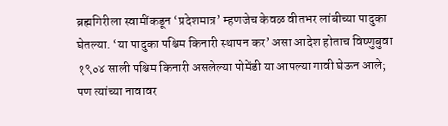ब्रह्मगिरीला स्वामींकडून ‘प्रदेशमात्र’ म्हणजेच केवळ वीतभर लांबीच्या पादुका घेतल्या. ‘या पादुका पश्चिम किनारी स्थापन कर’ असा आदेश होताच विष्णुबुवा १९०४ साली पश्चिम किनारी असलेल्या पोमेंडी या आपल्या गावी घेऊन आले; पण त्यांच्या नावावर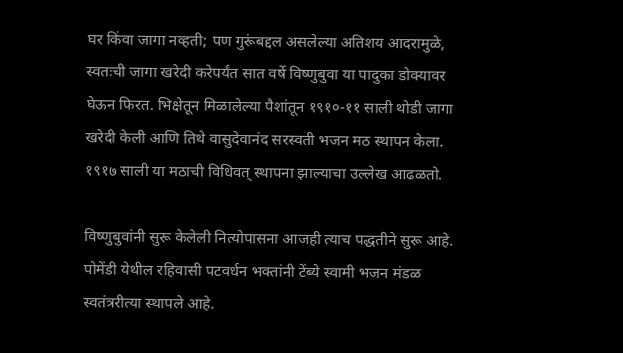घर किंवा जागा नव्हती; पण गुरूंबद्दल असलेल्या अतिशय आदरामुळे, स्वतःची जागा खरेदी करेपर्यंत सात वर्षे विष्णुबुवा या पादुका डोक्यावर घेऊन फिरत. भिक्षेतून मिळालेल्या पैशांतून १९१०-११ साली थोडी जागा खरेदी केली आणि तिथे वासुदेवानंद सरस्वती भजन मठ स्थापन केला. १९१७ साली या मठाची विधिवत् स्थापना झाल्याचा उल्लेख आढळतो.

विष्णुबुवांनी सुरू केलेली नित्योपासना आजही त्याच पद्धतीने सुरू आहे. पोमेंडी येथील रहिवासी पटवर्धन भक्तांनी टेंब्ये स्वामी भजन मंडळ स्वतंत्ररीत्या स्थापले आहे.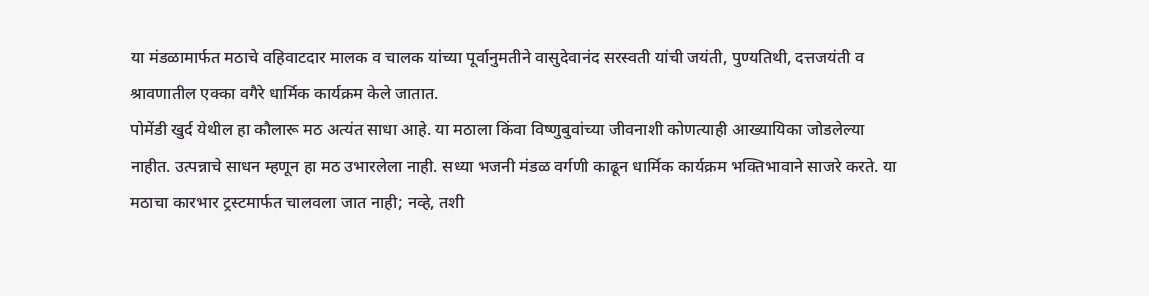या मंडळामार्फत मठाचे वहिवाटदार मालक व चालक यांच्या पूर्वानुमतीने वासुदेवानंद सरस्वती यांची जयंती, पुण्यतिथी, दत्तजयंती व श्रावणातील एक्का वगैरे धार्मिक कार्यक्रम केले जातात.
पोमेंडी खुर्द येथील हा कौलारू मठ अत्यंत साधा आहे. या मठाला किंवा विष्णुबुवांच्या जीवनाशी कोणत्याही आख्यायिका जोडलेल्या नाहीत. उत्पन्नाचे साधन म्हणून हा मठ उभारलेला नाही. सध्या भजनी मंडळ वर्गणी काढून धार्मिक कार्यक्रम भक्तिभावाने साजरे करते. या मठाचा कारभार ट्रस्टमार्फत चालवला जात नाही; नव्हे, तशी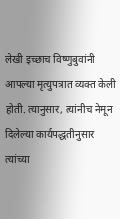लेखी इच्छाच विष्णुबुवांनी आपल्या मृत्युपत्रात व्यक्त केली होती. त्यानुसार, त्यांनीच नेमून दिलेल्या कार्यपद्धतीनुसार त्यांच्या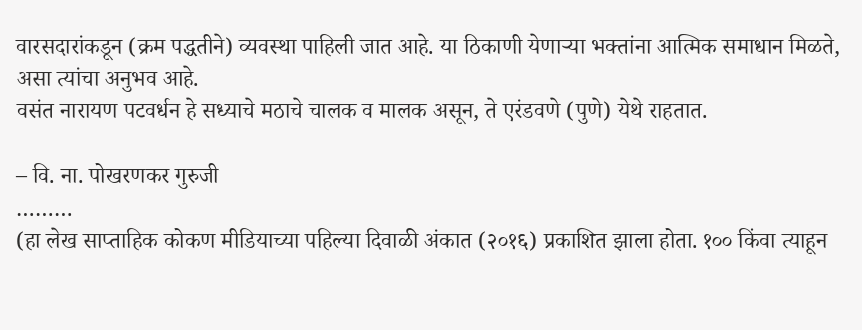वारसदारांकडून (क्रम पद्धतीने) व्यवस्था पाहिली जात आहे. या ठिकाणी येणाऱ्या भक्तांना आत्मिक समाधान मिळते, असा त्यांचा अनुभव आहे.
वसंत नारायण पटवर्धन हे सध्याचे मठाचे चालक व मालक असून, ते एरंडवणे (पुणे) येथे राहतात.

– वि. ना. पोखरणकर गुरुजी
………
(हा लेख साप्ताहिक कोकण मीडियाच्या पहिल्या दिवाळी अंकात (२०१६) प्रकाशित झाला होता. १०० किंवा त्याहून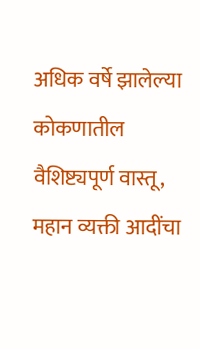अधिक वर्षे झालेल्या कोकणातील वैशिष्ट्यपूर्ण वास्तू, महान व्यक्ती आदींचा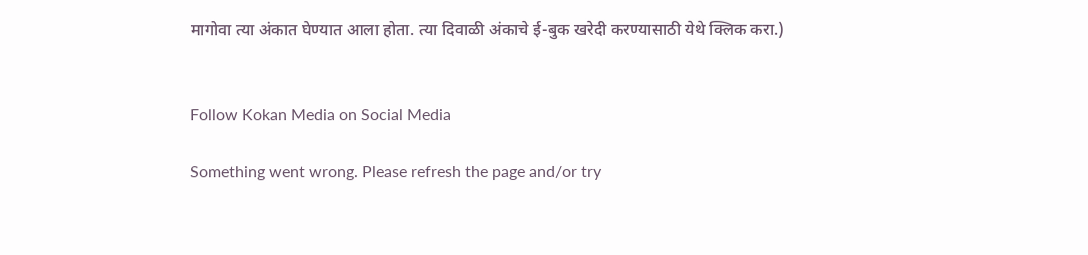मागोवा त्या अंकात घेण्यात आला होता. त्या दिवाळी अंकाचे ई-बुक खरेदी करण्यासाठी येथे क्लिक करा.)


Follow Kokan Media on Social Media

Something went wrong. Please refresh the page and/or try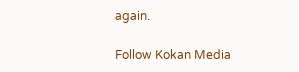again.

Follow Kokan Media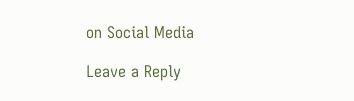on Social Media

Leave a Reply